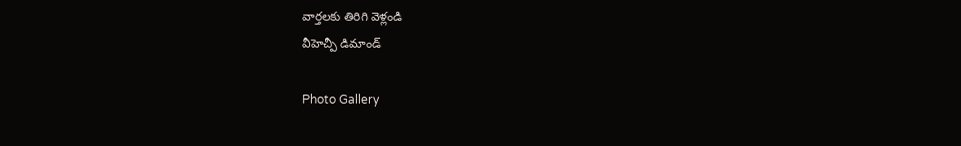వార్తలకు తిరిగి వెళ్లండి
వీహెచ్పీ డిమాండ్

Photo Gallery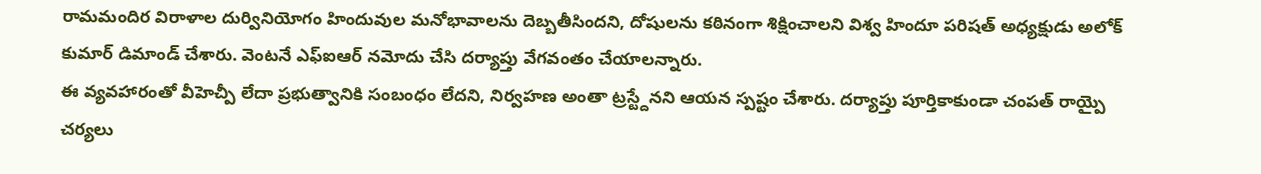రామమందిర విరాళాల దుర్వినియోగం హిందువుల మనోభావాలను దెబ్బతీసిందని, దోషులను కఠినంగా శిక్షించాలని విశ్వ హిందూ పరిషత్ అధ్యక్షుడు అలోక్ కుమార్ డిమాండ్ చేశారు. వెంటనే ఎఫ్ఐఆర్ నమోదు చేసి దర్యాప్తు వేగవంతం చేయాలన్నారు.
ఈ వ్యవహారంతో వీహెచ్పీ లేదా ప్రభుత్వానికి సంబంధం లేదని, నిర్వహణ అంతా ట్రస్ట్దేనని ఆయన స్పష్టం చేశారు. దర్యాప్తు పూర్తికాకుండా చంపత్ రాయ్పై చర్యలు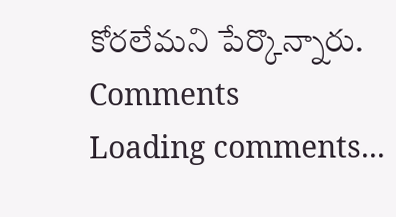కోరలేమని పేర్కొన్నారు.
Comments
Loading comments...